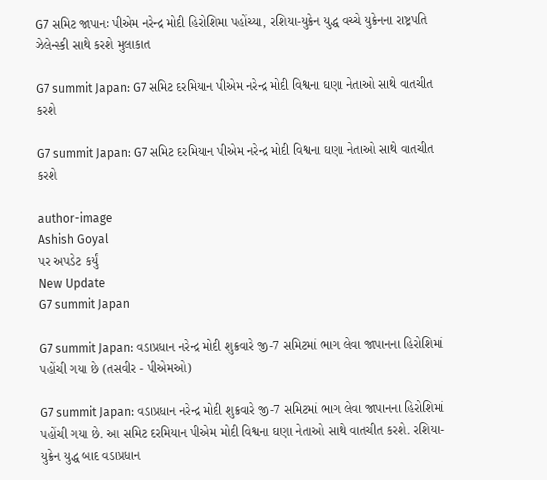G7 સમિટ જાપાનઃ પીએમ નરેન્દ્ર મોદી હિરોશિમા પહોંચ્યા, રશિયા-યુક્રેન યુદ્ધ વચ્ચે યુક્રેનના રાષ્ટ્રપતિ ઝેલેન્સ્કી સાથે કરશે મુલાકાત

G7 summit Japan: G7 સમિટ દરમિયાન પીએમ નરેન્દ્ર મોદી વિશ્વના ઘણા નેતાઓ સાથે વાતચીત કરશે

G7 summit Japan: G7 સમિટ દરમિયાન પીએમ નરેન્દ્ર મોદી વિશ્વના ઘણા નેતાઓ સાથે વાતચીત કરશે

author-image
Ashish Goyal
પર અપડેટ કર્યું
New Update
G7 summit Japan

G7 summit Japan: વડાપ્રધાન નરેન્દ્ર મોદી શુક્રવારે જી-7 સમિટમાં ભાગ લેવા જાપાનના હિરોશિમાં પહોંચી ગયા છે (તસવીર - પીએમઓ)

G7 summit Japan: વડાપ્રધાન નરેન્દ્ર મોદી શુક્રવારે જી-7 સમિટમાં ભાગ લેવા જાપાનના હિરોશિમાં પહોંચી ગયા છે. આ સમિટ દરમિયાન પીએમ મોદી વિશ્વના ઘણા નેતાઓ સાથે વાતચીત કરશે. રશિયા-યુક્રેન યુદ્ધ બાદ વડાપ્રધાન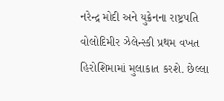નરેન્દ્ર મોદી અને યુક્રેનના રાષ્ટ્રપતિ વોલોદિમીર ઝેલેન્સ્કી પ્રથમ વખત હિરોશિમામાં મુલાકાત કરશે. છેલ્લા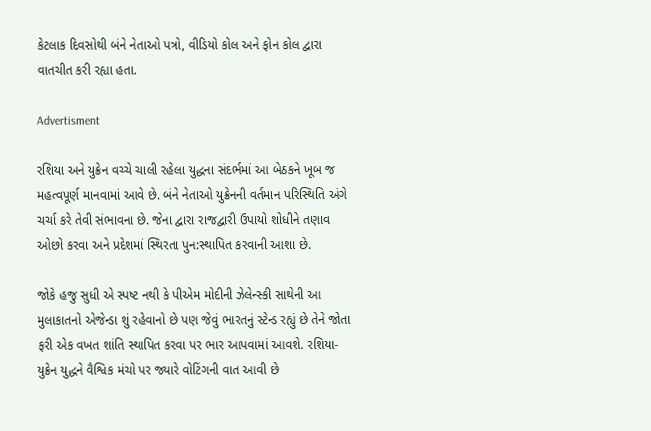કેટલાક દિવસોથી બંને નેતાઓ પત્રો, વીડિયો કોલ અને ફોન કોલ દ્વારા વાતચીત કરી રહ્યા હતા.

Advertisment

રશિયા અને યુક્રેન વચ્ચે ચાલી રહેલા યુદ્ધના સંદર્ભમાં આ બેઠકને ખૂબ જ મહત્વપૂર્ણ માનવામાં આવે છે. બંને નેતાઓ યુક્રેનની વર્તમાન પરિસ્થિતિ અંગે ચર્ચા કરે તેવી સંભાવના છે. જેના દ્વારા રાજદ્વારી ઉપાયો શોધીને તણાવ ઓછો કરવા અને પ્રદેશમાં સ્થિરતા પુન:સ્થાપિત કરવાની આશા છે.

જોકે હજુ સુધી એ સ્પષ્ટ નથી કે પીએમ મોદીની ઝેલેન્સ્કી સાથેની આ મુલાકાતનો એજેન્ડા શું રહેવાનો છે પણ જેવું ભારતનું સ્ટેન્ડ રહ્યું છે તેને જોતા ફરી એક વખત શાંતિ સ્થાપિત કરવા પર ભાર આપવામાં આવશે. રશિયા-યુક્રેન યુદ્ધને વૈશ્વિક મંચો પર જ્યારે વોટિંગની વાત આવી છે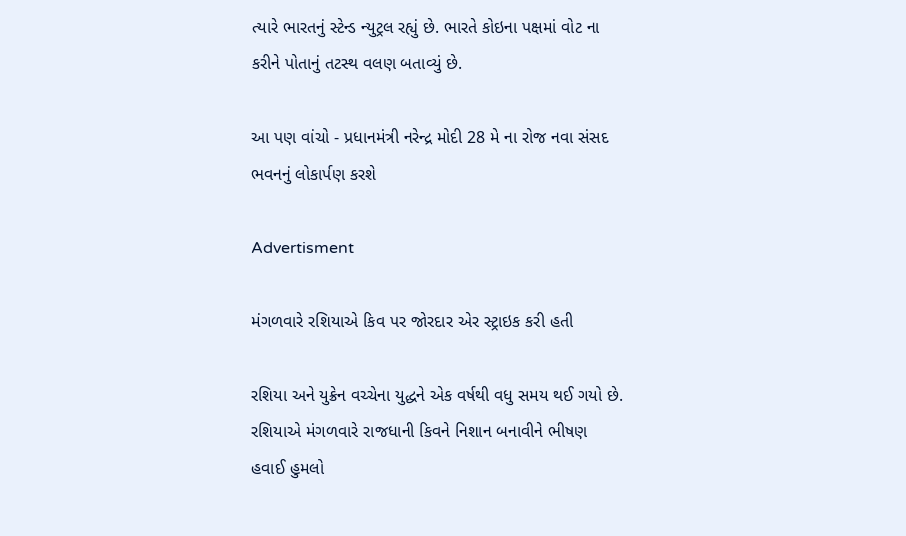ત્યારે ભારતનું સ્ટેન્ડ ન્યુટ્રલ રહ્યું છે. ભારતે કોઇના પક્ષમાં વોટ ના કરીને પોતાનું તટસ્થ વલણ બતાવ્યું છે.

આ પણ વાંચો - પ્રધાનમંત્રી નરેન્દ્ર મોદી 28 મે ના રોજ નવા સંસદ ભવનનું લોકાર્પણ કરશે

Advertisment

મંગળવારે રશિયાએ કિવ પર જોરદાર એર સ્ટ્રાઇક કરી હતી

રશિયા અને યુક્રેન વચ્ચેના યુદ્ધને એક વર્ષથી વધુ સમય થઈ ગયો છે. રશિયાએ મંગળવારે રાજધાની કિવને નિશાન બનાવીને ભીષણ હવાઈ હુમલો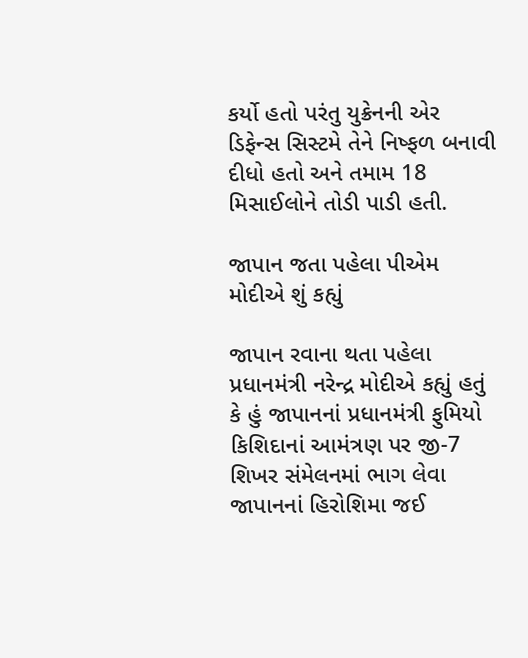કર્યો હતો પરંતુ યુક્રેનની એર ડિફેન્સ સિસ્ટમે તેને નિષ્ફળ બનાવી દીધો હતો અને તમામ 18 મિસાઈલોને તોડી પાડી હતી.

જાપાન જતા પહેલા પીએમ મોદીએ શું કહ્યું

જાપાન રવાના થતા પહેલા પ્રધાનમંત્રી નરેન્દ્ર મોદીએ કહ્યું હતું કે હું જાપાનનાં પ્રધાનમંત્રી ફુમિયો કિશિદાનાં આમંત્રણ પર જી-7 શિખર સંમેલનમાં ભાગ લેવા જાપાનનાં હિરોશિમા જઈ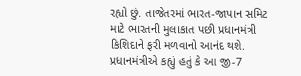રહ્યો છું. તાજેતરમાં ભારત-જાપાન સમિટ માટે ભારતની મુલાકાત પછી પ્રધાનમંત્રી કિશિદાને ફરી મળવાનો આનંદ થશે. પ્રધાનમંત્રીએ કહ્યું હતું કે આ જી-7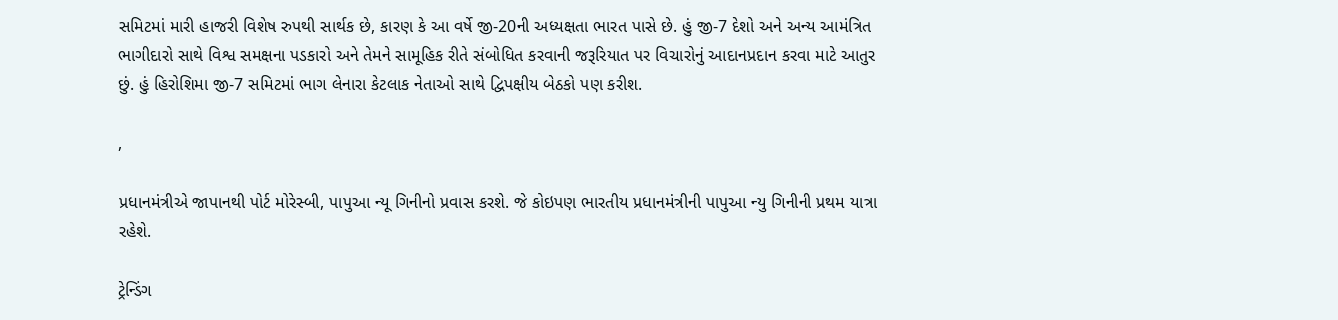સમિટમાં મારી હાજરી વિશેષ રુપથી સાર્થક છે, કારણ કે આ વર્ષે જી-20ની અધ્યક્ષતા ભારત પાસે છે. હું જી-7 દેશો અને અન્ય આમંત્રિત ભાગીદારો સાથે વિશ્વ સમક્ષના પડકારો અને તેમને સામૂહિક રીતે સંબોધિત કરવાની જરૂરિયાત પર વિચારોનું આદાનપ્રદાન કરવા માટે આતુર છું. હું હિરોશિમા જી-7 સમિટમાં ભાગ લેનારા કેટલાક નેતાઓ સાથે દ્વિપક્ષીય બેઠકો પણ કરીશ.

,

પ્રધાનમંત્રીએ જાપાનથી પોર્ટ મોરેસ્બી, પાપુઆ ન્યૂ ગિનીનો પ્રવાસ કરશે. જે કોઇપણ ભારતીય પ્રધાનમંત્રીની પાપુઆ ન્યુ ગિનીની પ્રથમ યાત્રા રહેશે.

ટ્રેન્ડિંગ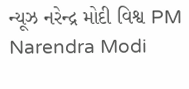ન્યૂઝ નરેન્દ્ર મોદી વિશ્વ PM Narendra Modi